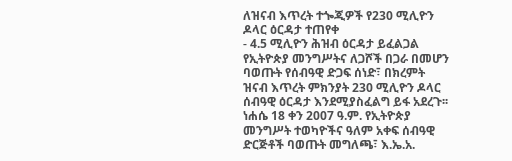ለዝናብ እጥረት ተጐጂዎች የ230 ሚሊዮን ዶላር ዕርዳታ ተጠየቀ
- 4.5 ሚሊዮን ሕዝብ ዕርዳታ ይፈልጋል የኢትዮጵያ መንግሥትና ለጋሾች በጋራ በመሆን ባወጡት የሰብዓዊ ድጋፍ ሰነድ፣ በክረምት ዝናብ እጥረት ምክንያት 230 ሚሊዮን ዶላር ሰብዓዊ ዕርዳታ እንደሚያስፈልግ ይፋ አደረጉ፡፡ ነሐሴ 18 ቀን 2007 ዓ.ም. የኢትዮጵያ መንግሥት ተወካዮችና ዓለም አቀፍ ሰብዓዊ ድርጅቶች ባወጡት መግለጫ፣ እ.ኤ.አ.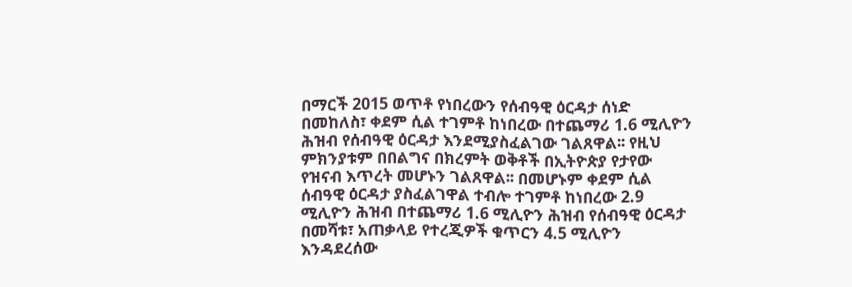በማርች 2015 ወጥቶ የነበረውን የሰብዓዊ ዕርዳታ ሰነድ በመከለስ፣ ቀደም ሲል ተገምቶ ከነበረው በተጨማሪ 1.6 ሚሊዮን ሕዝብ የሰብዓዊ ዕርዳታ እንደሚያስፈልገው ገልጸዋል፡፡ የዚህ ምክንያቱም በበልግና በክረምት ወቅቶች በኢትዮጵያ የታየው የዝናብ እጥረት መሆኑን ገልጸዋል፡፡ በመሆኑም ቀደም ሲል ሰብዓዊ ዕርዳታ ያስፈልገዋል ተብሎ ተገምቶ ከነበረው 2.9 ሚሊዮን ሕዝብ በተጨማሪ 1.6 ሚሊዮን ሕዝብ የሰብዓዊ ዕርዳታ በመሻቱ፣ አጠቃላይ የተረጂዎች ቁጥርን 4.5 ሚሊዮን እንዳደረሰው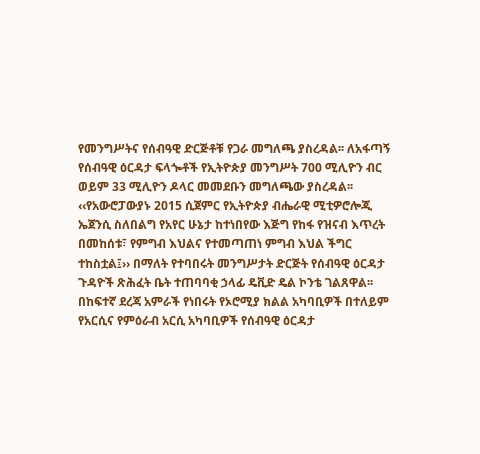የመንግሥትና የሰብዓዊ ድርጅቶቹ የጋራ መግለጫ ያስረዳል፡፡ ለአፋጣኝ የሰብዓዊ ዕርዳታ ፍላጐቶች የኢትዮጵያ መንግሥት 700 ሚሊዮን ብር ወይም 33 ሚሊዮን ዶላር መመደቡን መግለጫው ያስረዳል፡፡ ‹‹የአውሮፓውያኑ 2015 ሲጀምር የኢትዮጵያ ብሔራዊ ሚቲዎሮሎጂ ኤጀንሲ ስለበልግ የአየር ሁኔታ ከተነበየው እጅግ የከፋ የዝናብ እጥረት በመከሰቱ፣ የምግብ እህልና የተመጣጠነ ምግብ እህል ችግር ተከስቷል፤›› በማለት የተባበሩት መንግሥታት ድርጅት የሰብዓዊ ዕርዳታ ጉዳዮች ጽሕፈት ቤት ተጠባባቂ ኃላፊ ዴቪድ ዴል ኮንቴ ገልጸዋል፡፡ በከፍተኛ ደረጃ አምራች የነበሩት የኦሮሚያ ክልል አካባቢዎች በተለይም የአርሲና የምዕራብ አርሲ አካባቢዎች የሰብዓዊ ዕርዳታ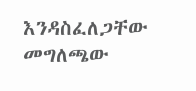እንዳስፈለጋቸው መግለጫው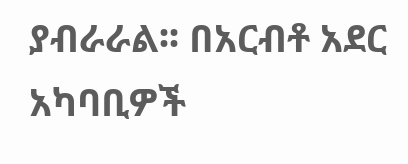ያብራራል፡፡ በአርብቶ አደር አካባቢዎች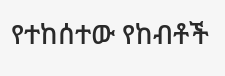የተከሰተው የከብቶች